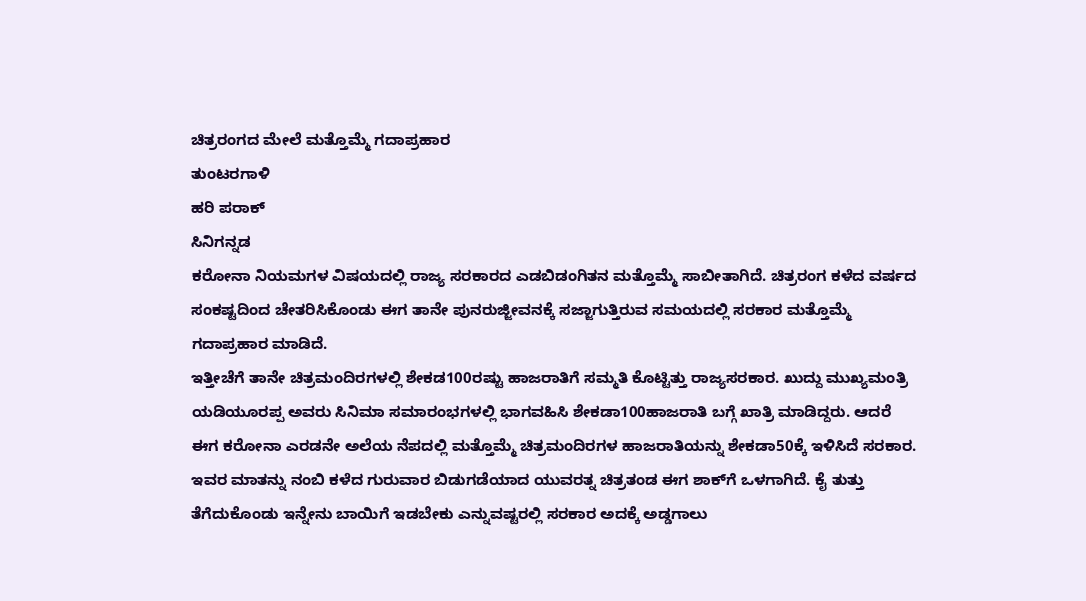ಚಿತ್ರರಂಗದ ಮೇಲೆ ಮತ್ತೊಮ್ಮೆ ಗದಾಪ್ರಹಾರ
ತುಂಟರಗಾಳಿ
ಹರಿ ಪರಾಕ್
ಸಿನಿಗನ್ನಡ
ಕರೋನಾ ನಿಯಮಗಳ ವಿಷಯದಲ್ಲಿ ರಾಜ್ಯ ಸರಕಾರದ ಎಡಬಿಡಂಗಿತನ ಮತ್ತೊಮ್ಮೆ ಸಾಬೀತಾಗಿದೆ. ಚಿತ್ರರಂಗ ಕಳೆದ ವರ್ಷದ ಸಂಕಷ್ಟದಿಂದ ಚೇತರಿಸಿಕೊಂಡು ಈಗ ತಾನೇ ಪುನರುಜ್ಜೀವನಕ್ಕೆ ಸಜ್ಜಾಗುತ್ತಿರುವ ಸಮಯದಲ್ಲಿ ಸರಕಾರ ಮತ್ತೊಮ್ಮೆ ಗದಾಪ್ರಹಾರ ಮಾಡಿದೆ.
ಇತ್ತೀಚೆಗೆ ತಾನೇ ಚಿತ್ರಮಂದಿರಗಳಲ್ಲಿ ಶೇಕಡ100ರಷ್ಟು ಹಾಜರಾತಿಗೆ ಸಮ್ಮತಿ ಕೊಟ್ಟಿತ್ತು ರಾಜ್ಯಸರಕಾರ. ಖುದ್ದು ಮುಖ್ಯಮಂತ್ರಿ ಯಡಿಯೂರಪ್ಪ ಅವರು ಸಿನಿಮಾ ಸಮಾರಂಭಗಳಲ್ಲಿ ಭಾಗವಹಿಸಿ ಶೇಕಡಾ100ಹಾಜರಾತಿ ಬಗ್ಗೆ ಖಾತ್ರಿ ಮಾಡಿದ್ದರು. ಆದರೆ ಈಗ ಕರೋನಾ ಎರಡನೇ ಅಲೆಯ ನೆಪದಲ್ಲಿ ಮತ್ತೊಮ್ಮೆ ಚಿತ್ರಮಂದಿರಗಳ ಹಾಜರಾತಿಯನ್ನು ಶೇಕಡಾ50ಕ್ಕೆ ಇಳಿಸಿದೆ ಸರಕಾರ.
ಇವರ ಮಾತನ್ನು ನಂಬಿ ಕಳೆದ ಗುರುವಾರ ಬಿಡುಗಡೆಯಾದ ಯುವರತ್ನ ಚಿತ್ರತಂಡ ಈಗ ಶಾಕ್‌ಗೆ ಒಳಗಾಗಿದೆ. ಕೈ ತುತ್ತು ತೆಗೆದುಕೊಂಡು ಇನ್ನೇನು ಬಾಯಿಗೆ ಇಡಬೇಕು ಎನ್ನುವಷ್ಟರಲ್ಲಿ ಸರಕಾರ ಅದಕ್ಕೆ ಅಡ್ಡಗಾಲು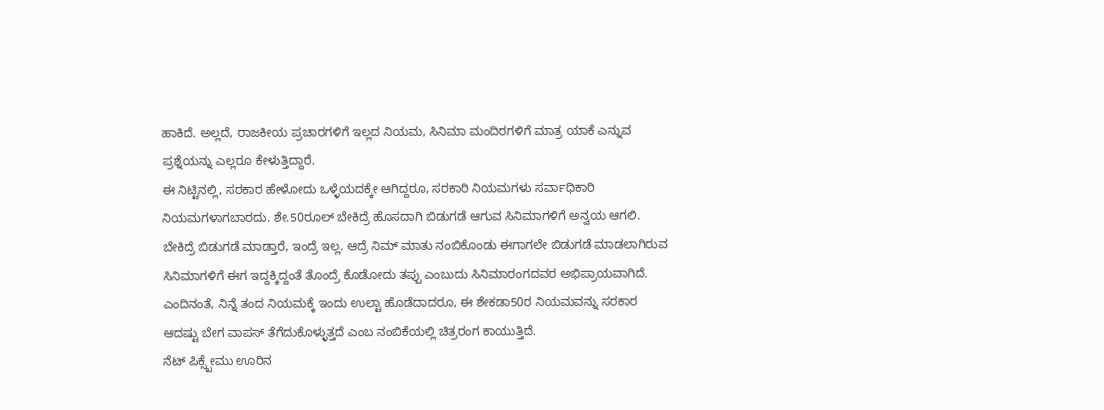ಹಾಕಿದೆ. ಅಲ್ಲದೆ, ರಾಜಕೀಯ ಪ್ರಚಾರಗಳಿಗೆ ಇಲ್ಲದ ನಿಯಮ, ಸಿನಿಮಾ ಮಂದಿರಗಳಿಗೆ ಮಾತ್ರ ಯಾಕೆ ಎನ್ನುವ ಪ್ರಶ್ನೆಯನ್ನು ಎಲ್ಲರೂ ಕೇಳುತ್ತಿದ್ದಾರೆ.
ಈ ನಿಟ್ಟಿನಲ್ಲಿ, ಸರಕಾರ ಹೇಳೋದು ಒಳ್ಳೆಯದಕ್ಕೇ ಆಗಿದ್ದರೂ, ಸರಕಾರಿ ನಿಯಮಗಳು ಸರ್ವಾಧಿಕಾರಿ ನಿಯಮಗಳಾಗಬಾರದು. ಶೇ.50ರೂಲ್ ಬೇಕಿದ್ರೆ ಹೊಸದಾಗಿ ಬಿಡುಗಡೆ ಆಗುವ ಸಿನಿಮಾಗಳಿಗೆ ಅನ್ವಯ ಆಗಲಿ. ಬೇಕಿದ್ರೆ ಬಿಡುಗಡೆ ಮಾಡ್ತಾರೆ, ಇಂದ್ರೆ ಇಲ್ಲ. ಆದ್ರೆ ನಿಮ್ ಮಾತು ನಂಬಿಕೊಂಡು ಈಗಾಗಲೇ ಬಿಡುಗಡೆ ಮಾಡಲಾಗಿರುವ ಸಿನಿಮಾಗಳಿಗೆ ಈಗ ಇದ್ದಕ್ಕಿದ್ದಂತೆ ತೊಂದ್ರೆ ಕೊಡೋದು ತಪ್ಪು ಎಂಬುದು ಸಿನಿಮಾರಂಗದವರ ಅಭಿಪ್ರಾಯವಾಗಿದೆ.
ಎಂದಿನಂತೆ, ನಿನ್ನೆ ತಂದ ನಿಯಮಕ್ಕೆ ಇಂದು ಉಲ್ಟಾ ಹೊಡೆದಾದರೂ, ಈ ಶೇಕಡಾ50ರ ನಿಯಮವನ್ನು ಸರಕಾರ ಆದಷ್ಟು ಬೇಗ ವಾಪಸ್ ತೆಗೆದುಕೊಳ್ಳುತ್ತದೆ ಎಂಬ ನಂಬಿಕೆಯಲ್ಲಿ ಚಿತ್ರರಂಗ ಕಾಯುತ್ತಿದೆ.
ನೆಟ್ ಪಿಕ್ಸ್ಖೇಮು ಊರಿನ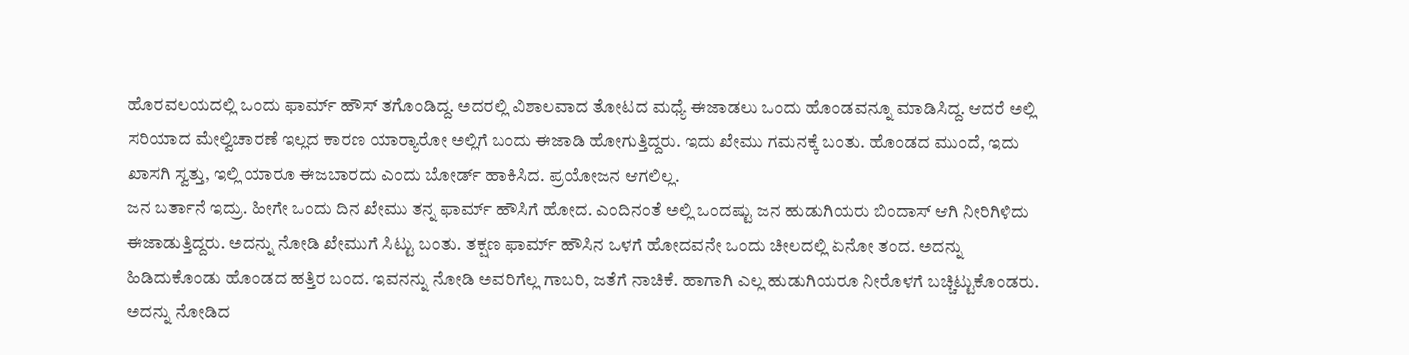ಹೊರವಲಯದಲ್ಲಿ ಒಂದು ಫಾರ್ಮ್ ಹೌಸ್ ತಗೊಂಡಿದ್ದ. ಅದರಲ್ಲಿ ವಿಶಾಲವಾದ ತೋಟದ ಮಧ್ಯೆ ಈಜಾಡಲು ಒಂದು ಹೊಂಡವನ್ನೂ ಮಾಡಿಸಿದ್ದ. ಆದರೆ ಅಲ್ಲಿ ಸರಿಯಾದ ಮೇಲ್ವಿಚಾರಣೆ ಇಲ್ಲದ ಕಾರಣ ಯಾರ‍್ಯಾರೋ ಅಲ್ಲಿಗೆ ಬಂದು ಈಜಾಡಿ ಹೋಗುತ್ತಿದ್ದರು. ಇದು ಖೇಮು ಗಮನಕ್ಕೆ ಬಂತು. ಹೊಂಡದ ಮುಂದೆ, ಇದು ಖಾಸಗಿ ಸ್ವತ್ತು, ಇಲ್ಲಿ ಯಾರೂ ಈಜಬಾರದು ಎಂದು ಬೋರ್ಡ್ ಹಾಕಿಸಿದ. ಪ್ರಯೋಜನ ಆಗಲಿಲ್ಲ.
ಜನ ಬರ್ತಾನೆ ಇದ್ರು. ಹೀಗೇ ಒಂದು ದಿನ ಖೇಮು ತನ್ನ ಫಾರ್ಮ್ ಹೌಸಿಗೆ ಹೋದ. ಎಂದಿನಂತೆ ಅಲ್ಲಿ ಒಂದಷ್ಟು ಜನ ಹುಡುಗಿಯರು ಬಿಂದಾಸ್ ಆಗಿ ನೀರಿಗಿಳಿದು ಈಜಾಡುತ್ತಿದ್ದರು. ಅದನ್ನು ನೋಡಿ ಖೇಮುಗೆ ಸಿಟ್ಟು ಬಂತು. ತಕ್ಷಣ ಫಾರ್ಮ್ ಹೌಸಿನ ಒಳಗೆ ಹೋದವನೇ ಒಂದು ಚೀಲದಲ್ಲಿ ಏನೋ ತಂದ. ಅದನ್ನು ಹಿಡಿದುಕೊಂಡು ಹೊಂಡದ ಹತ್ತಿರ ಬಂದ. ಇವನನ್ನು ನೋಡಿ ಅವರಿಗೆಲ್ಲ ಗಾಬರಿ, ಜತೆಗೆ ನಾಚಿಕೆ. ಹಾಗಾಗಿ ಎಲ್ಲ ಹುಡುಗಿಯರೂ ನೀರೊಳಗೆ ಬಚ್ಚಿಟ್ಟುಕೊಂಡರು. ಅದನ್ನು ನೋಡಿದ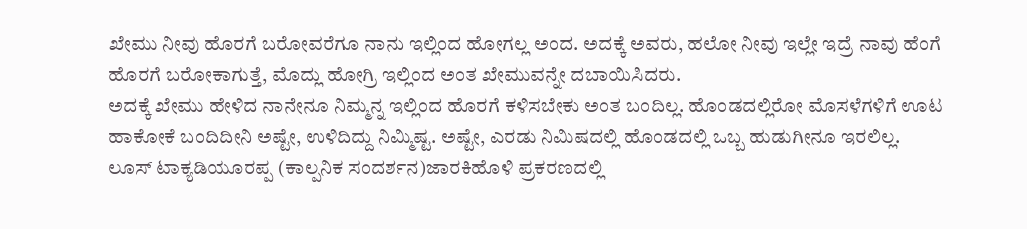ಖೇಮು ನೀವು ಹೊರಗೆ ಬರೋವರೆಗೂ ನಾನು ಇಲ್ಲಿಂದ ಹೋಗಲ್ಲ ಅಂದ. ಅದಕ್ಕೆ ಅವರು, ಹಲೋ ನೀವು ಇಲ್ಲೇ ಇದ್ರೆ ನಾವು ಹೆಂಗೆ ಹೊರಗೆ ಬರೋಕಾಗುತ್ತೆ, ಮೊದ್ಲು ಹೋಗ್ರಿ ಇಲ್ಲಿಂದ ಅಂತ ಖೇಮುವನ್ನೇ ದಬಾಯಿಸಿದರು.
ಅದಕ್ಕೆ ಖೇಮು ಹೇಳಿದ ನಾನೇನೂ ನಿಮ್ಮನ್ನ ಇಲ್ಲಿಂದ ಹೊರಗೆ ಕಳಿಸಬೇಕು ಅಂತ ಬಂದಿಲ್ಲ. ಹೊಂಡದಲ್ಲಿರೋ ಮೊಸಳೆಗಳಿಗೆ ಊಟ ಹಾಕೋಕೆ ಬಂದಿದೀನಿ ಅಷ್ಟೇ, ಉಳಿದಿದ್ದು ನಿಮ್ಮಿಷ್ಟ. ಅಷ್ಟೇ, ಎರಡು ನಿಮಿಷದಲ್ಲಿ ಹೊಂಡದಲ್ಲಿ ಒಬ್ಬ ಹುಡುಗೀನೂ ಇರಲಿಲ್ಲ.
ಲೂಸ್ ಟಾಕ್ಯಡಿಯೂರಪ್ಪ (ಕಾಲ್ಪನಿಕ ಸಂದರ್ಶನ)ಜಾರಕಿಹೊಳಿ ಪ್ರಕರಣದಲ್ಲಿ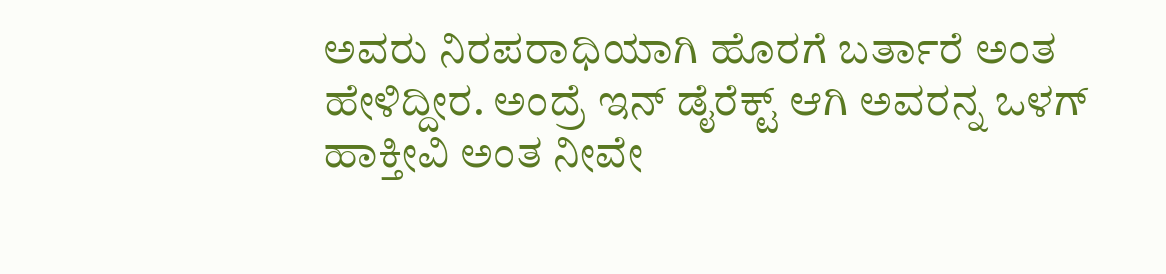ಅವರು ನಿರಪರಾಧಿಯಾಗಿ ಹೊರಗೆ ಬರ್ತಾರೆ ಅಂತ ಹೇಳಿದ್ದೀರ. ಅಂದ್ರೆ ಇನ್ ಡೈರೆಕ್ಟ್ ಆಗಿ ಅವರನ್ನ ಒಳಗ್ ಹಾಕ್ತೀವಿ ಅಂತ ನೀವೇ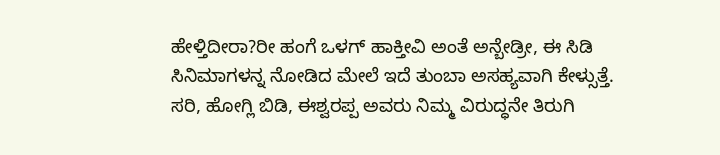ಹೇಳ್ತಿದೀರಾ?ರೀ ಹಂಗೆ ಒಳಗ್ ಹಾಕ್ತೀವಿ ಅಂತೆ ಅನ್ಬೇಡ್ರೀ, ಈ ಸಿಡಿ ಸಿನಿಮಾಗಳನ್ನ ನೋಡಿದ ಮೇಲೆ ಇದೆ ತುಂಬಾ ಅಸಹ್ಯವಾಗಿ ಕೇಳ್ಸುತ್ತೆ.
ಸರಿ, ಹೋಗ್ಲಿ ಬಿಡಿ, ಈಶ್ವರಪ್ಪ ಅವರು ನಿಮ್ಮ ವಿರುದ್ಧನೇ ತಿರುಗಿ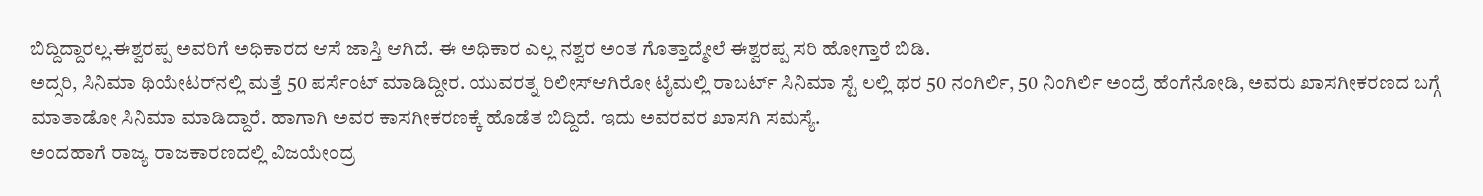ಬಿದ್ದಿದ್ದಾರಲ್ಲ.ಈಶ್ವರಪ್ಪ ಅವರಿಗೆ ಅಧಿಕಾರದ ಆಸೆ ಜಾಸ್ತಿ ಆಗಿದೆ. ಈ ಅಧಿಕಾರ ಎಲ್ಲ ನಶ್ವರ ಅಂತ ಗೊತ್ತಾದ್ಮೇಲೆ ಈಶ್ವರಪ್ಪ ಸರಿ ಹೋಗ್ತಾರೆ ಬಿಡಿ.
ಅದ್ಸರಿ, ಸಿನಿಮಾ ಥಿಯೇಟರ್‌ನಲ್ಲಿ ಮತ್ತೆ 50 ಪರ್ಸೆಂಟ್ ಮಾಡಿದ್ದೀರ. ಯುವರತ್ನ ರಿಲೀಸ್ಆಗಿರೋ ಟೈಮಲ್ಲಿ ರಾಬರ್ಟ್ ಸಿನಿಮಾ ಸ್ಟೆ ಲಲ್ಲಿ ಥರ 50 ನಂಗಿರ್ಲಿ, 50 ನಿಂಗಿರ್ಲಿ ಅಂದ್ರೆ ಹೆಂಗೆನೋಡಿ, ಅವರು ಖಾಸಗೀಕರಣದ ಬಗ್ಗೆ ಮಾತಾಡೋ ಸಿನಿಮಾ ಮಾಡಿದ್ದಾರೆ. ಹಾಗಾಗಿ ಅವರ ಕಾಸಗೀಕರಣಕ್ಕೆ ಹೊಡೆತ ಬಿದ್ದಿದೆ. ಇದು ಅವರವರ ಖಾಸಗಿ ಸಮಸ್ಯೆ.
ಅಂದಹಾಗೆ ರಾಜ್ಯ ರಾಜಕಾರಣದಲ್ಲಿ ವಿಜಯೇಂದ್ರ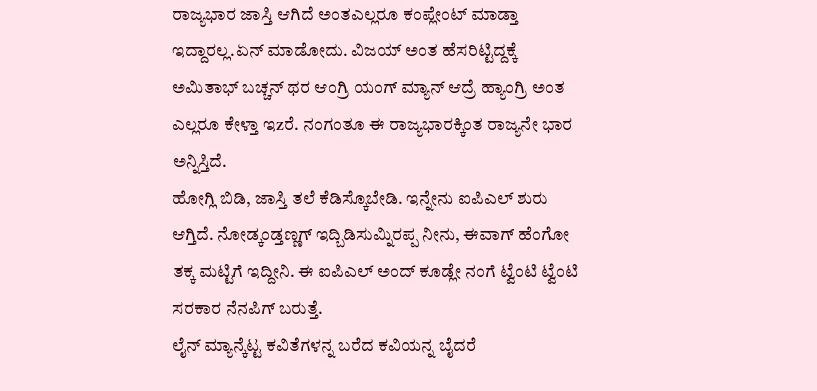ರಾಜ್ಯಭಾರ ಜಾಸ್ತಿ ಆಗಿದೆ ಅಂತಎಲ್ಲರೂ ಕಂಪ್ಲೇಂಟ್ ಮಾಡ್ತಾ ಇದ್ದಾರಲ್ಲ.ಏನ್ ಮಾಡೋದು. ವಿಜಯ್ ಅಂತ ಹೆಸರಿಟ್ಟಿದ್ದಕ್ಕೆ ಅಮಿತಾಭ್ ಬಚ್ಚನ್ ಥರ ಆಂಗ್ರಿ ಯಂಗ್ ಮ್ಯಾನ್ ಆದ್ರೆ ಹ್ಯಾಂಗ್ರಿ ಅಂತ ಎಲ್ಲರೂ ಕೇಳ್ತಾ ಇzರೆ. ನಂಗಂತೂ ಈ ರಾಜ್ಯಭಾರಕ್ಕಿಂತ ರಾಜ್ಯನೇ ಭಾರ ಅನ್ನಿಸ್ತಿದೆ.
ಹೋಗ್ಲಿ ಬಿಡಿ, ಜಾಸ್ತಿ ತಲೆ ಕೆಡಿಸ್ಕೊಬೇಡಿ. ಇನ್ನೇನು ಐಪಿಎಲ್ ಶುರು ಆಗ್ತಿದೆ. ನೋಡ್ಕಂಡ್ತಣ್ಣಗ್ ಇದ್ಬಿಡಿಸುಮ್ನಿರಪ್ಪ ನೀನು, ಈವಾಗ್ ಹೆಂಗೋ ತಕ್ಕ ಮಟ್ಟಿಗೆ ಇದ್ದೀನಿ. ಈ ಐಪಿಎಲ್ ಅಂದ್ ಕೂಡ್ಲೇ ನಂಗೆ ಟ್ವೆಂಟಿ ಟ್ವೆಂಟಿ ಸರಕಾರ ನೆನಪಿಗ್ ಬರುತ್ತೆ.
ಲೈನ್ ಮ್ಯಾನ್ಕೆಟ್ಟ ಕವಿತೆಗಳನ್ನ ಬರೆದ ಕವಿಯನ್ನ ಬೈದರೆ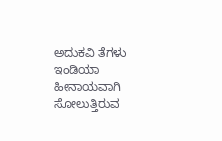ಅದುಕವಿ ತೆಗಳು
ಇಂಡಿಯಾ ಹೀನಾಯವಾಗಿ ಸೋಲುತ್ತಿರುವ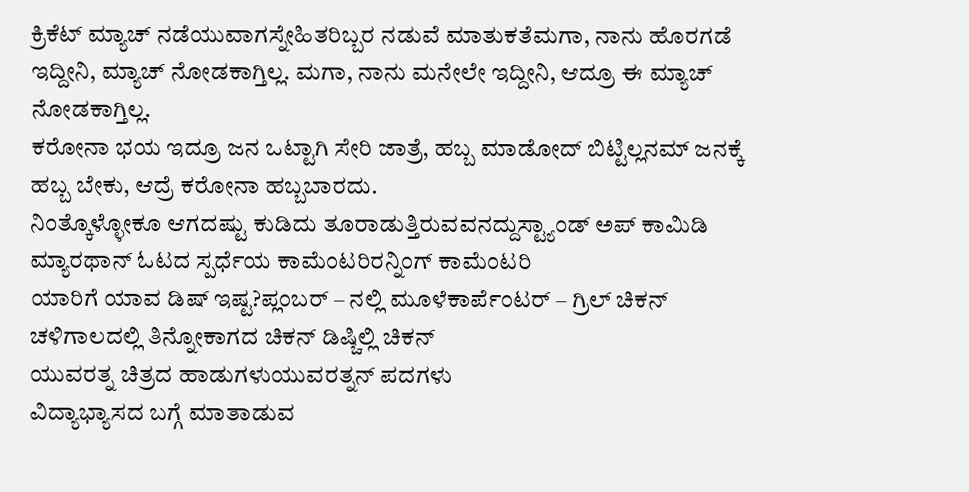ಕ್ರಿಕೆಟ್ ಮ್ಯಾಚ್ ನಡೆಯುವಾಗಸ್ನೇಹಿತರಿಬ್ಬರ ನಡುವೆ ಮಾತುಕತೆಮಗಾ, ನಾನು ಹೊರಗಡೆ ಇದ್ದೀನಿ, ಮ್ಯಾಚ್ ನೋಡಕಾಗ್ತಿಲ್ಲ. ಮಗಾ, ನಾನು ಮನೇಲೇ ಇದ್ದೀನಿ, ಆದ್ರೂ ಈ ಮ್ಯಾಚ್ ನೋಡಕಾಗ್ತಿಲ್ಲ.
ಕರೋನಾ ಭಯ ಇದ್ರೂ ಜನ ಒಟ್ಟಾಗಿ ಸೇರಿ ಜಾತ್ರೆ, ಹಬ್ಬ ಮಾಡೋದ್ ಬಿಟ್ಟಿಲ್ಲನಮ್ ಜನಕ್ಕೆ ಹಬ್ಬ ಬೇಕು, ಆದ್ರೆ ಕರೋನಾ ಹಬ್ಬಬಾರದು.
ನಿಂತ್ಕೊಳ್ಳೋಕೂ ಆಗದಷ್ಟು ಕುಡಿದು ತೂರಾಡುತ್ತಿರುವವನದ್ದುಸ್ಟ್ಯಾಂಡ್ ಅಪ್ ಕಾಮಿಡಿ
ಮ್ಯಾರಥಾನ್ ಓಟದ ಸ್ಪರ್ಧೆಯ ಕಾಮೆಂಟರಿರನ್ನಿಂಗ್ ಕಾಮೆಂಟರಿ
ಯಾರಿಗೆ ಯಾವ ಡಿಷ್ ಇಷ್ಟ?ಪ್ಲಂಬರ್ – ನಲ್ಲಿ ಮೂಳೆಕಾರ್ಪೆಂಟರ್ – ಗ್ರಿಲ್ ಚಿಕನ್
ಚಳಿಗಾಲದಲ್ಲಿ ತಿನ್ನೋಕಾಗದ ಚಿಕನ್ ಡಿಷ್ಚಿಲ್ಲಿ ಚಿಕನ್
ಯುವರತ್ನ ಚಿತ್ರದ ಹಾಡುಗಳುಯುವರತ್ನನ್ ಪದಗಳು
ವಿದ್ಯಾಭ್ಯಾಸದ ಬಗ್ಗೆ ಮಾತಾಡುವ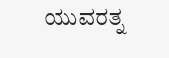ಯುವರತ್ನ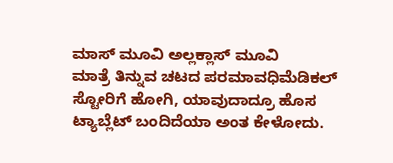ಮಾಸ್ ಮೂವಿ ಅಲ್ಲಕ್ಲಾಸ್ ಮೂವಿ
ಮಾತ್ರೆ ತಿನ್ನುವ ಚಟದ ಪರಮಾವಧಿಮೆಡಿಕಲ್ ಸ್ಟೋರಿಗೆ ಹೋಗಿ, ಯಾವುದಾದ್ರೂ ಹೊಸ ಟ್ಯಾಬ್ಲೆಟ್ ಬಂದಿದೆಯಾ ಅಂತ ಕೇಳೋದು.